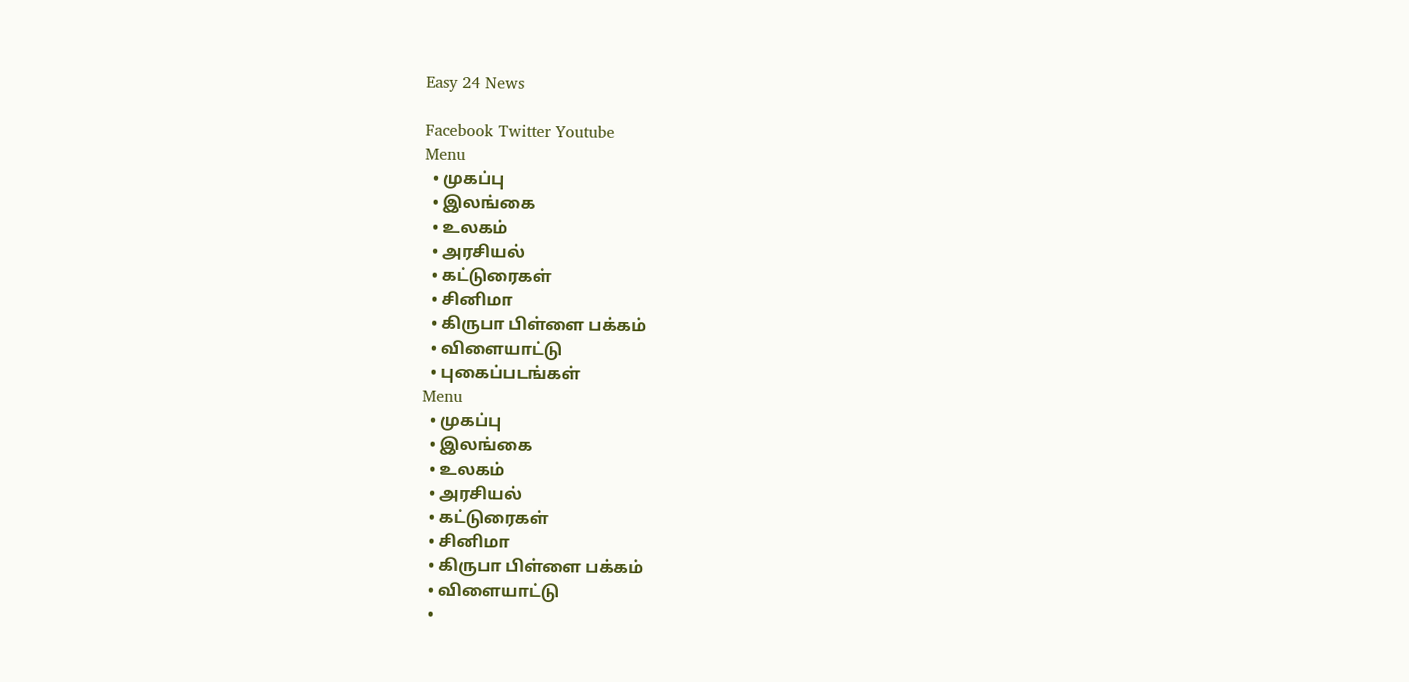Easy 24 News

Facebook Twitter Youtube
Menu
  • முகப்பு
  • இலங்கை
  • உலகம்
  • அரசியல்
  • கட்டுரைகள்
  • சினிமா
  • கிருபா பிள்ளை பக்கம்
  • விளையாட்டு
  • புகைப்படங்கள்
Menu
  • முகப்பு
  • இலங்கை
  • உலகம்
  • அரசியல்
  • கட்டுரைகள்
  • சினிமா
  • கிருபா பிள்ளை பக்கம்
  • விளையாட்டு
  •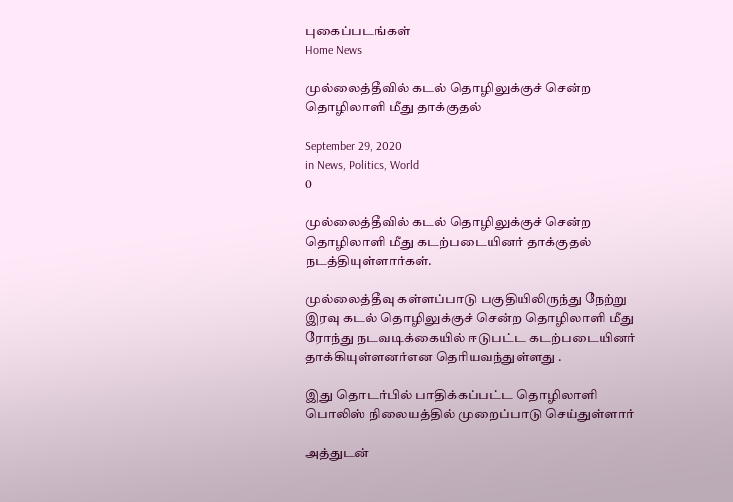புகைப்படங்கள்
Home News

முல்லைத்தீவில் கடல் தொழிலுக்குச் சென்ற தொழிலாளி மீது தாக்குதல்

September 29, 2020
in News, Politics, World
0

முல்லைத்தீவில் கடல் தொழிலுக்குச் சென்ற தொழிலாளி மீது கடற்படையினர் தாக்குதல் நடத்தியுள்ளார்கள்.

முல்லைத்தீவு கள்ளப்பாடு பகுதியிலிருந்து நேற்று இரவு கடல் தொழிலுக்குச் சென்ற தொழிலாளி மீது ரோந்து நடவடிக்கையில் ஈடுபட்ட கடற்படையினர் தாக்கியுள்ளனர்என தெரியவந்துள்ளது .

இது தொடர்பில் பாதிக்கப்பட்ட தொழிலாளி பொலிஸ் நிலையத்தில் முறைப்பாடு செய்துள்ளார்

அத்துடன்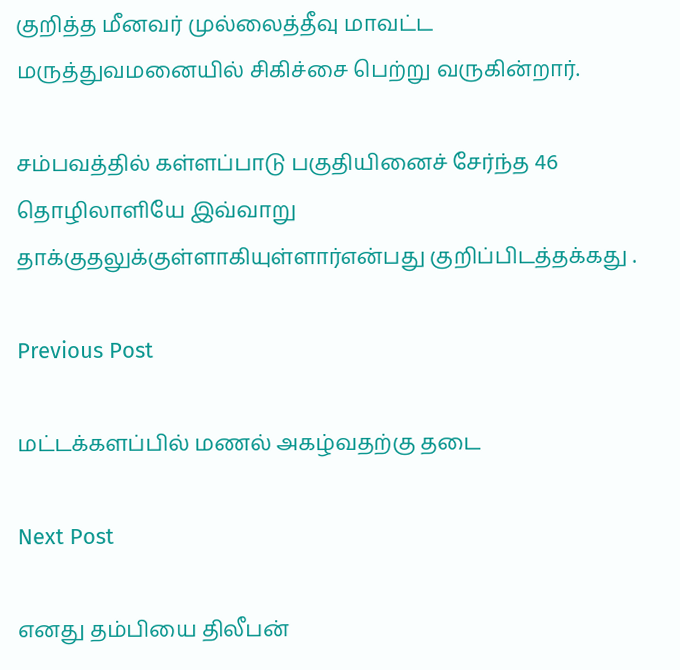குறித்த மீனவர் முல்லைத்தீவு மாவட்ட மருத்துவமனையில் சிகிச்சை பெற்று வருகின்றார்.

சம்பவத்தில் கள்ளப்பாடு பகுதியினைச் சேர்ந்த 46 தொழிலாளியே இவ்வாறு தாக்குதலுக்குள்ளாகியுள்ளார்என்பது குறிப்பிடத்தக்கது .

Previous Post

மட்டக்களப்பில் மணல் அகழ்வதற்கு தடை

Next Post

எனது தம்பியை திலீபன்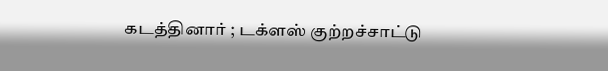கடத்தினார் ; டக்ளஸ் குற்றச்சாட்டு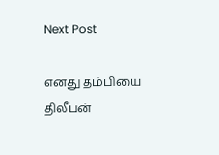Next Post

எனது தம்பியை திலீபன்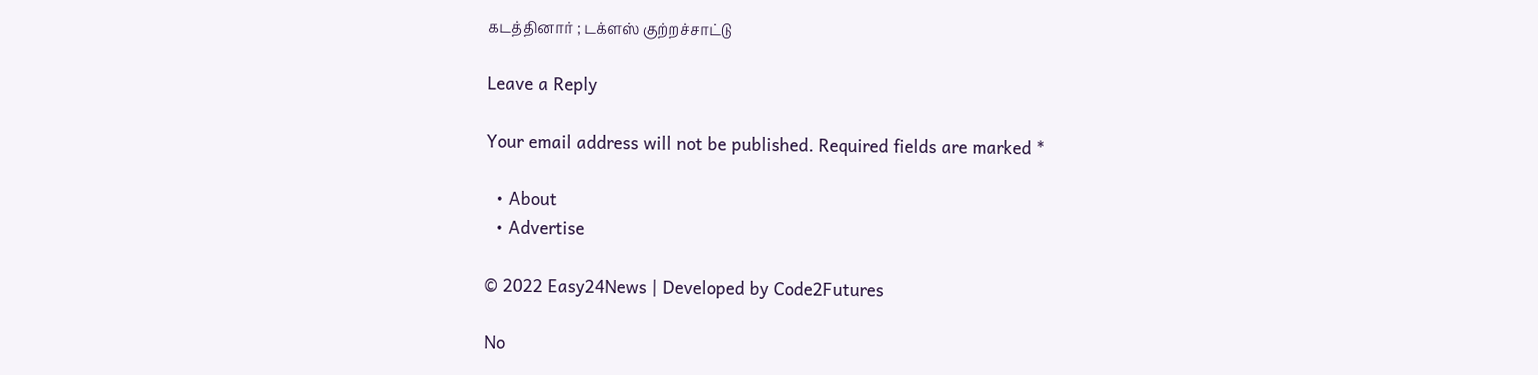கடத்தினார் ; டக்ளஸ் குற்றச்சாட்டு

Leave a Reply

Your email address will not be published. Required fields are marked *

  • About
  • Advertise

© 2022 Easy24News | Developed by Code2Futures

No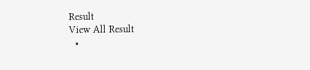Result
View All Result
  •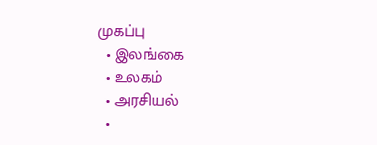முகப்பு
  • இலங்கை
  • உலகம்
  • அரசியல்
  •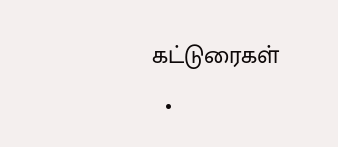கட்டுரைகள்
  •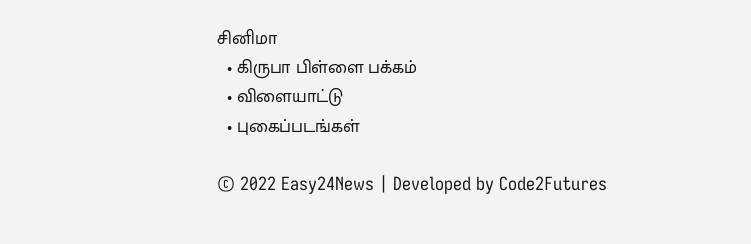சினிமா
  • கிருபா பிள்ளை பக்கம்
  • விளையாட்டு
  • புகைப்படங்கள்

© 2022 Easy24News | Developed by Code2Futures